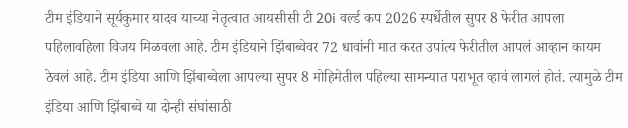टीम इंडियाने सूर्यकुमार यादव याच्या नेतृत्वात आयसीसी टी 20i वर्ल्ड कप 2026 स्पर्धेतील सुपर 8 फेरीत आपला पहिलावहिला विजय मिळवला आहे. टीम इंडियाने झिंबाब्वेवर 72 धावांनी मात करत उपांत्य फेरीतील आपलं आव्हान कायम ठेवलं आहे. टीम इंडिया आणि झिंबाब्वेला आपल्या सुपर 8 मोहिमेतील पहिल्या सामन्यात पराभूत व्हावं लागलं होतं. त्यामुळे टीम इंडिया आणि झिंबाब्वे या दोन्ही संघांसाठी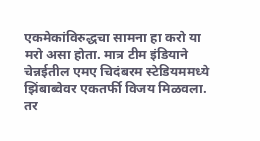एकमेकांविरुद्धचा सामना हा करो या मरो असा होता. मात्र टीम इंडियाने चेन्नईतील एमए चिदंबरम स्टेडियममध्ये झिंबाब्वेवर एकतर्फी विजय मिळवला. तर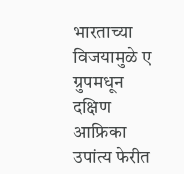भारताच्या विजयामुळे ए ग्रुपमधून दक्षिण आफ्रिका उपांत्य फेरीत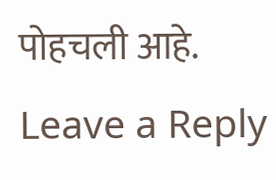पोहचली आहे.
Leave a Reply